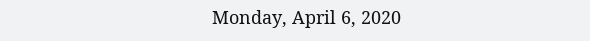Monday, April 6, 2020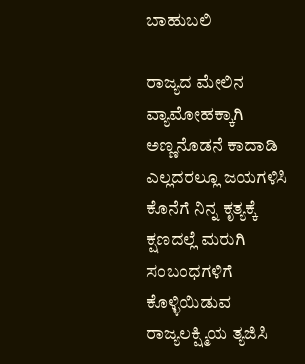ಬಾಹುಬಲಿ

ರಾಜ್ಯದ ಮೇಲಿನ ವ್ಯಾಮೋಹಕ್ಕಾಗಿ
ಅಣ್ಣನೊಡನೆ ಕಾದಾಡಿ
ಎಲ್ಲದರಲ್ಲೂ ಜಯಗಳಿಸಿ
ಕೊನೆಗೆ ನಿನ್ನ ಕೃತ್ಯಕ್ಕೆ ಕ್ಷಣದಲ್ಲೆ ಮರುಗಿ
ಸಂಬಂಧಗಳಿಗೆ ಕೊಳ್ಳಿಯಿಡುವ
ರಾಜ್ಯಲಕ್ಷ್ಮಿಯ ತ್ಯಜಿಸಿ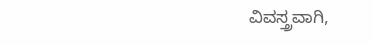ವಿವಸ್ತ್ರವಾಗಿ,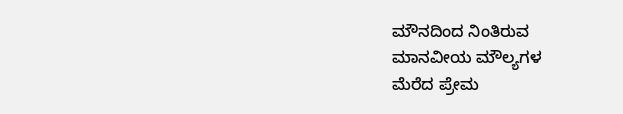ಮೌನದಿಂದ ನಿಂತಿರುವ
ಮಾನವೀಯ ಮೌಲ್ಯಗಳ
ಮೆರೆದ ಪ್ರೇಮ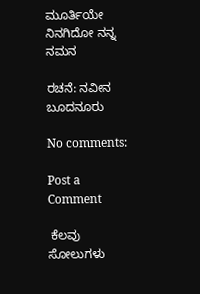ಮೂರ್ತಿಯೇ
ನಿನಗಿದೋ ನನ್ನ ನಮನ

ರಚನೆ: ನವೀನ ಬೂದನೂರು

No comments:

Post a Comment

 ಕೆಲವು ಸೋಲುಗಳು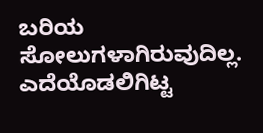ಬರಿಯ ಸೋಲುಗಳಾಗಿರುವುದಿಲ್ಲ. ಎದೆಯೊಡಲಿಗಿಟ್ಟ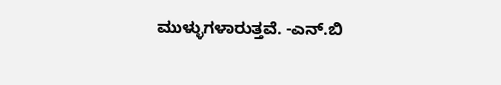ಮುಳ್ಳುಗಳಾರುತ್ತವೆ. -ಎನ್.ಬಿ